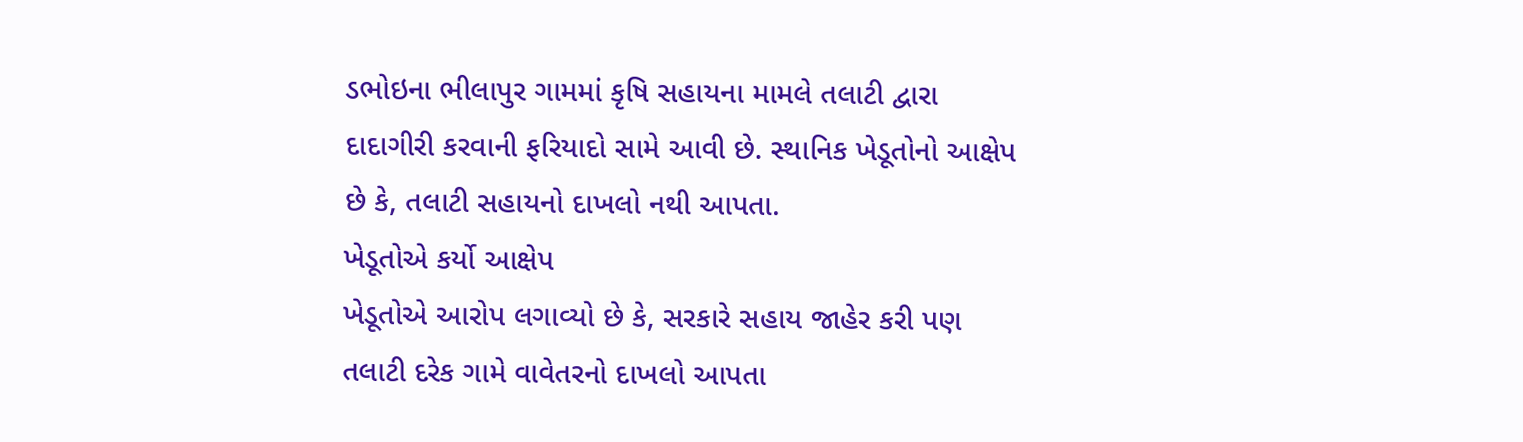ડભોઇના ભીલાપુર ગામમાં કૃષિ સહાયના મામલે તલાટી દ્વારા દાદાગીરી કરવાની ફરિયાદો સામે આવી છે. સ્થાનિક ખેડૂતોનો આક્ષેપ છે કે, તલાટી સહાયનો દાખલો નથી આપતા.
ખેડૂતોએ કર્યો આક્ષેપ
ખેડૂતોએ આરોપ લગાવ્યો છે કે, સરકારે સહાય જાહેર કરી પણ તલાટી દરેક ગામે વાવેતરનો દાખલો આપતા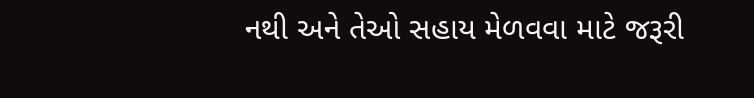નથી અને તેઓ સહાય મેળવવા માટે જરૂરી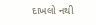દાખલો નથી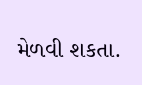મેળવી શકતા.